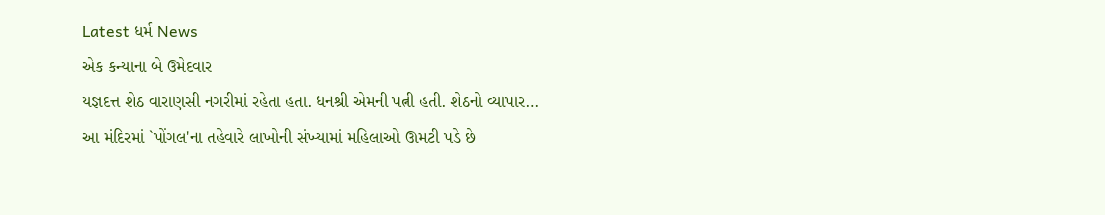Latest ધર્મ News
એક કન્યાના બે ઉમેદવાર
યજ્ઞદત્ત શેઠ વારાણસી નગરીમાં રહેતા હતા. ધનશ્રી એમની પત્ની હતી. શેઠનો વ્યાપાર…
આ મંદિરમાં `પોંગલ'ના તહેવારે લાખોની સંખ્યામાં મહિલાઓ ઊમટી પડે છે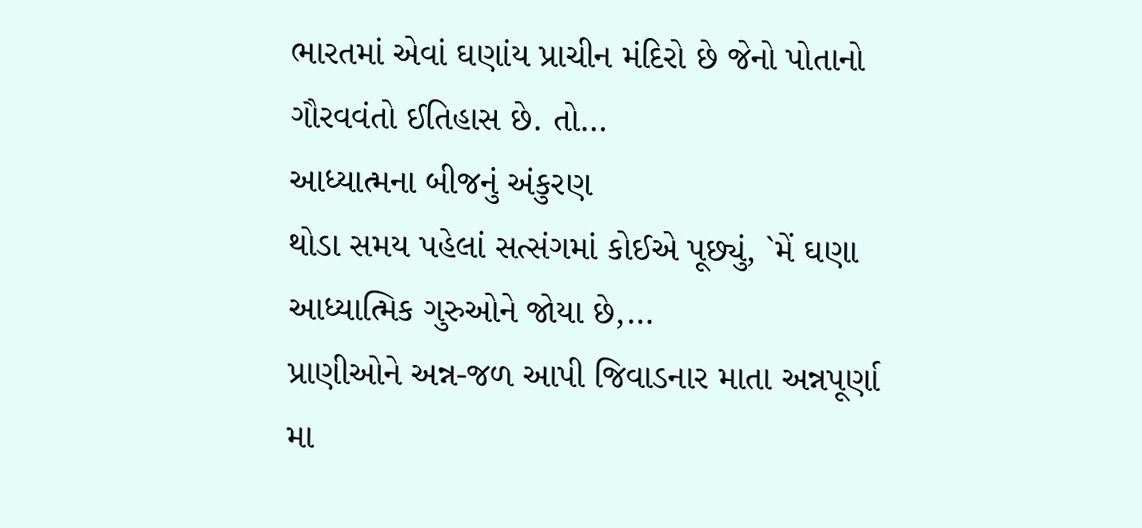ભારતમાં એવાં ઘણાંય પ્રાચીન મંદિરો છે જેનો પોતાનો ગૌરવવંતો ઈતિહાસ છે. તો…
આધ્યાત્મના બીજનું અંકુરણ
થોડા સમય પહેલાં સત્સંગમાં કોઈએ પૂછ્યું, `મેં ઘણા આધ્યાત્મિક ગુરુઓને જોયા છે,…
પ્રાણીઓને અન્ન-જળ આપી જિવાડનાર માતા અન્નપૂર્ણા
મા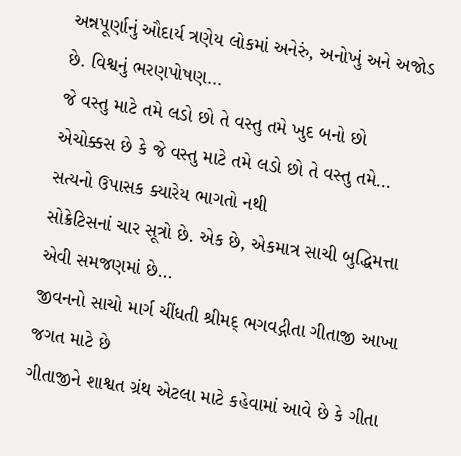અન્નપૂર્ણાનું ઔદાર્ય ત્રણેય લોકમાં અનેરું, અનોખું અને અજોડ છે. વિશ્વનું ભરણપોષણ…
જે વસ્તુ માટે તમે લડો છો તે વસ્તુ તમે ખુદ બનો છો
એચોક્કસ છે કે જે વસ્તુ માટે તમે લડો છો તે વસ્તુ તમે…
સત્યનો ઉપાસક ક્યારેય ભાગતો નથી
સોક્રેટિસનાં ચાર સૂત્રો છે. એક છે, એકમાત્ર સાચી બુદ્ધિમત્તા એવી સમજણમાં છે…
જીવનનો સાચો માર્ગ ચીંધતી શ્રીમદ્ ભગવદ્ગીતા ગીતાજી આખા જગત માટે છે
ગીતાજીને શાશ્વત ગ્રંથ એટલા માટે કહેવામાં આવે છે કે ગીતા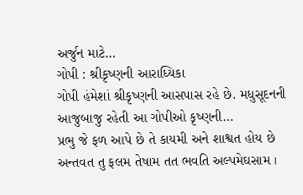અર્જુન માટે…
ગોપી : શ્રીકૃષ્ણની આરાધ્યિકા
ગોપી હંમેશાં શ્રીકૃષ્ણની આસપાસ રહે છે. મધુસૂદનની આજુબાજુ રહેતી આ ગોપીઓ કૃષ્ણની…
પ્રભુ જે ફળ આપે છે તે કાયમી અને શાશ્વત હોય છે
અન્તવત તુ ફલમ તેષામ તત ભવતિ અલ્પમેઘસામ ।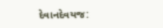દેવાનદેવયજ: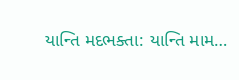યાન્તિ મદભક્તા: યાન્તિ મામ…